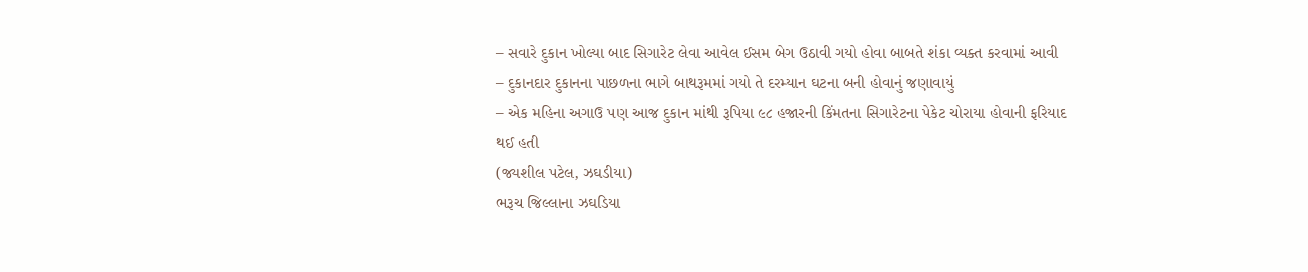– સવારે દુકાન ખોલ્યા બાદ સિગારેટ લેવા આવેલ ઈસમ બેગ ઉઠાવી ગયો હોવા બાબતે શંકા વ્યક્ત કરવામાં આવી
– દુકાનદાર દુકાનના પાછળના ભાગે બાથરૂમમાં ગયો તે દરમ્યાન ઘટના બની હોવાનું જણાવાયું
– એક મહિના અગાઉ પણ આજ દુકાન માંથી રૂપિયા ૯૮ હજારની કિંમતના સિગારેટના પેકેટ ચોરાયા હોવાની ફરિયાદ થઈ હતી
(જ્યશીલ પટેલ, ઝઘડીયા)
ભરૂચ જિલ્લાના ઝઘડિયા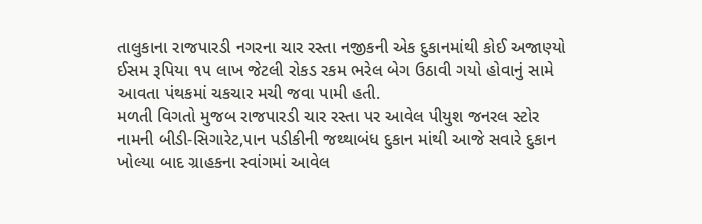તાલુકાના રાજપારડી નગરના ચાર રસ્તા નજીકની એક દુકાનમાંથી કોઈ અજાણ્યો ઈસમ રૂપિયા ૧૫ લાખ જેટલી રોકડ રકમ ભરેલ બેગ ઉઠાવી ગયો હોવાનું સામે આવતા પંથકમાં ચકચાર મચી જવા પામી હતી.
મળતી વિગતો મુજબ રાજપારડી ચાર રસ્તા પર આવેલ પીયુશ જનરલ સ્ટોર નામની બીડી-સિગારેટ,પાન પડીકીની જથ્થાબંધ દુકાન માંથી આજે સવારે દુકાન ખોલ્યા બાદ ગ્રાહકના સ્વાંગમાં આવેલ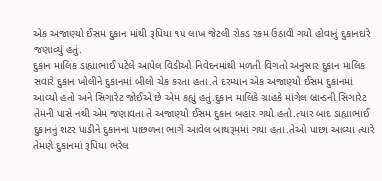એક અજાણ્યો ઈસમ દુકાન માંથી રૂપિયા ૧૫ લાખ જેટલી રોકડ રકમ ઉઠાવી ગયો હોવાનું દુકાનદારે જણાવ્યું હતું.
દુકાન માલિક ડાહ્યાભાઈ પટેલે આપેલ વિડીઓ નિવેદનમાંથી મળતી વિગતો અનુસાર દુકાન માલિક સવારે દુકાન ખોલીને દુકાનમાં બીલો ચેક કરતા હતા.તે દરમ્યાન એક અજાણ્યો ઈસમ દુકાનમાં આવ્યો હતો અને સિગારેટ જોઈએ છે એમ કહ્યું હતું.દુકાન માલિકે ગ્રાહકે માંગેલ બ્રાન્ડની સિગારેટ તેમની પાસે નથી એમ જણાવતા તે અજાણ્યો ઈસમ દુકાન બહાર ગયો હતો.ત્યાર બાદ ડાહ્યાભાઈ દુકાનનું શટર પાડીને દુકાનના પાછળના ભાગે આવેલ બાથરૂમમાં ગયા હતા.તેઓ પાછા આવ્યા ત્યારે તેમણે દુકાનમાં રૂપિયા ભરેલ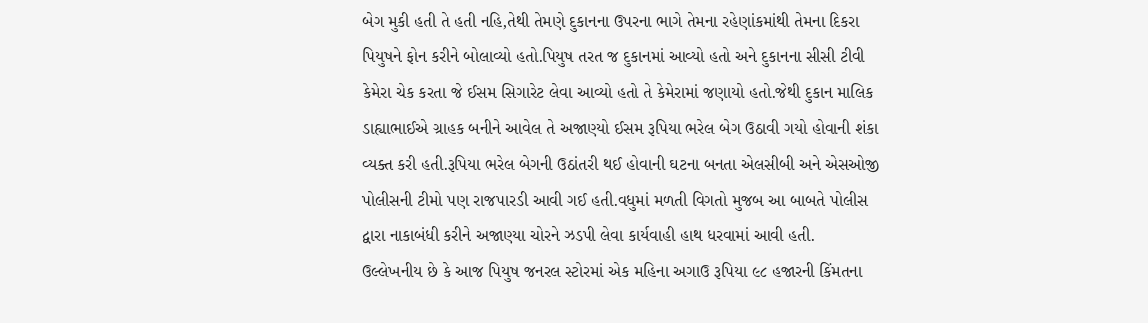બેગ મુકી હતી તે હતી નહિ,તેથી તેમણે દુકાનના ઉપરના ભાગે તેમના રહેણાંકમાંથી તેમના દિકરા પિયુષને ફોન કરીને બોલાવ્યો હતો.પિયુષ તરત જ દુકાનમાં આવ્યો હતો અને દુકાનના સીસી ટીવી કેમેરા ચેક કરતા જે ઈસમ સિગારેટ લેવા આવ્યો હતો તે કેમેરામાં જણાયો હતો.જેથી દુકાન માલિક ડાહ્યાભાઈએ ગ્રાહક બનીને આવેલ તે અજાણ્યો ઈસમ રૂપિયા ભરેલ બેગ ઉઠાવી ગયો હોવાની શંકા વ્યક્ત કરી હતી.રૂપિયા ભરેલ બેગની ઉઠાંતરી થઈ હોવાની ઘટના બનતા એલસીબી અને એસઓજી પોલીસની ટીમો પણ રાજપારડી આવી ગઈ હતી.વધુમાં મળતી વિગતો મુજબ આ બાબતે પોલીસ દ્વારા નાકાબંધી કરીને અજાણ્યા ચોરને ઝડપી લેવા કાર્યવાહી હાથ ધરવામાં આવી હતી.
ઉલ્લેખનીય છે કે આજ પિયુષ જનરલ સ્ટોરમાં એક મહિના અગાઉ રૂપિયા ૯૮ હજારની કિંમતના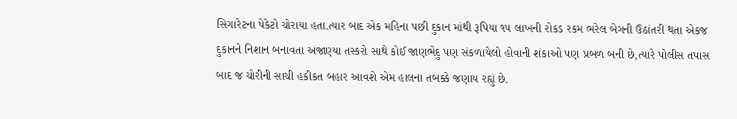સિગારેટના પેકેટો ચોરાયા હતા.ત્યાર બાદ એક મહિના પછી દુકાન માંથી રૂપિયા ૧૫ લાખની રોકડ રકમ ભરેલ બેગની ઉઠાંતરી થતા એકજ દુકાનને નિશાન બનાવતા અજાણ્યા તસ્કરો સાથે કોઈ જાણભેદુ પણ સંકળાયેલો હોવાની શંકાઓ પણ પ્રબળ બની છે,ત્યારે પોલીસ તપાસ બાદ જ ચોરીની સાચી હકીકત બહાર આવશે એમ હાલના તબક્કે જણાય રહ્યું છે.